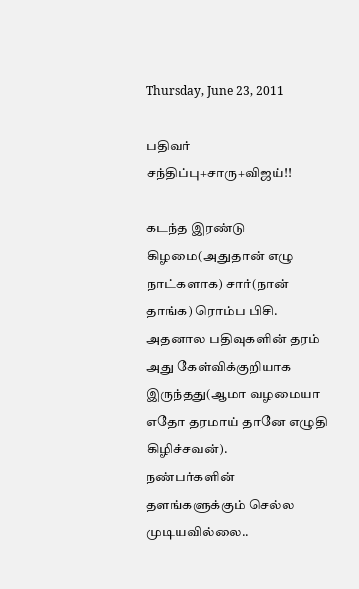Thursday, June 23, 2011

பதிவர் சந்திப்பு+சாரு+விஜய்!!

கடந்த இரண்டு கிழமை(அதுதான் எழு நாட்களாக) சார்(நான் தாங்க) ரொம்ப பிசி.
அதனால பதிவுகளின் தரம் அது கேள்விக்குறியாக இருந்தது(ஆமா வழமையா எதோ தரமாய் தானே எழுதி கிழிச்சவன்).
நண்பர்களின் தளங்களுக்கும் செல்ல முடியவில்லை..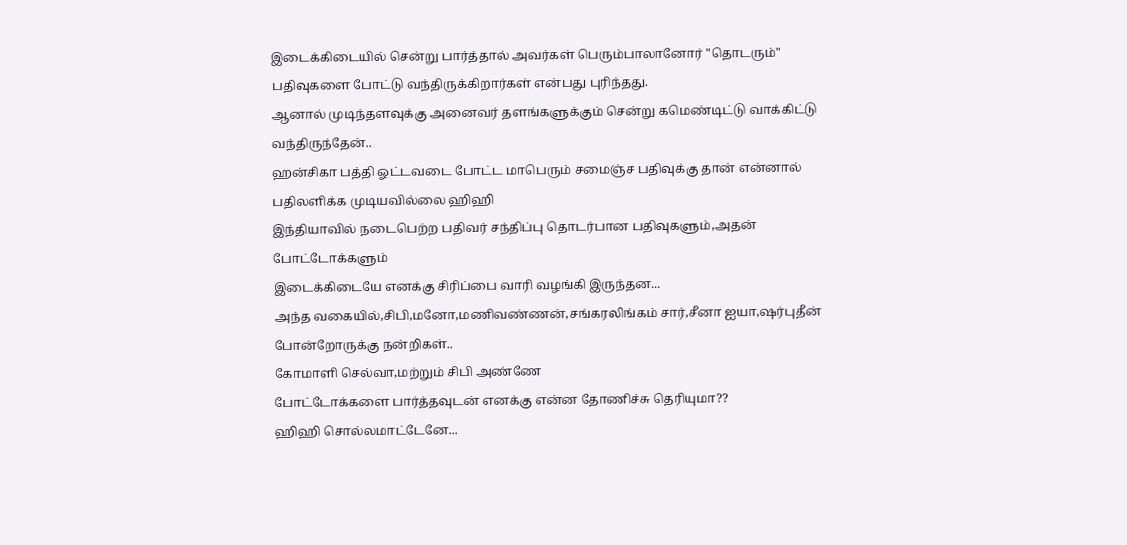இடைக்கிடையில் சென்று பார்த்தால் அவர்கள் பெரும்பாலானோர் "தொடரும்"
பதிவுகளை போட்டு வந்திருக்கிறார்கள் என்பது புரிந்தது.
ஆனால் முடிந்தளவுக்கு அனைவர் தளங்களுக்கும் சென்று கமெண்டிட்டு வாக்கிட்டு வந்திருந்தேன்..
ஹன்சிகா பத்தி ஓட்டவடை போட்ட மாபெரும் சமைஞ்ச பதிவுக்கு தான் என்னால் பதிலளிக்க முடியவில்லை ஹிஹி
இந்தியாவில் நடைபெற்ற பதிவர் சந்திப்பு தொடர்பான பதிவுகளும்,அதன் போட்டோக்களும்
இடைக்கிடையே எனக்கு சிரிப்பை வாரி வழங்கி இருந்தன...
அந்த வகையில்,சிபி,மனோ,மணிவண்ணன்,சங்கரலிங்கம் சார்,சீனா ஐயா,ஷர்புதீன் போன்றோருக்கு நன்றிகள்..
கோமாளி செல்வா,மற்றும் சிபி அண்ணே
போட்டோக்களை பார்த்தவுடன் எனக்கு என்ன தோணிச்சு தெரியுமா??
ஹிஹி சொல்லமாட்டேனே...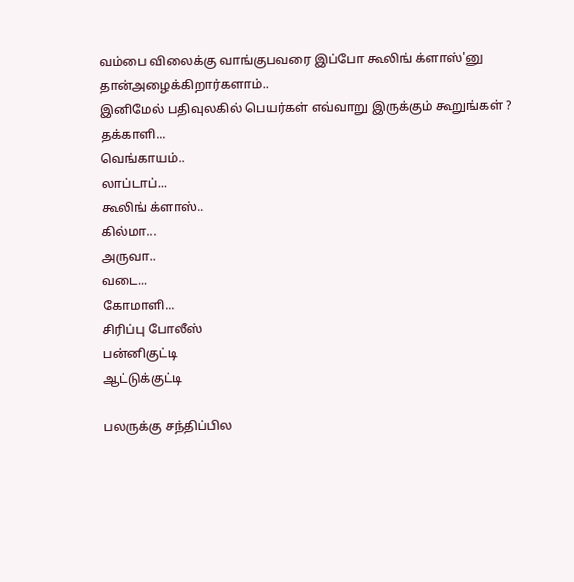வம்பை விலைக்கு வாங்குபவரை இப்போ கூலிங் க்ளாஸ்'னு தான்அழைக்கிறார்களாம்..
இனிமேல் பதிவுலகில் பெயர்கள் எவ்வாறு இருக்கும் கூறுங்கள் ?
தக்காளி...
வெங்காயம்..
லாப்டாப்...
கூலிங் க்ளாஸ்..
கில்மா...
அருவா..
வடை...
கோமாளி...
சிரிப்பு போலீஸ்
பன்னிகுட்டி
ஆட்டுக்குட்டி

பலருக்கு சந்திப்பில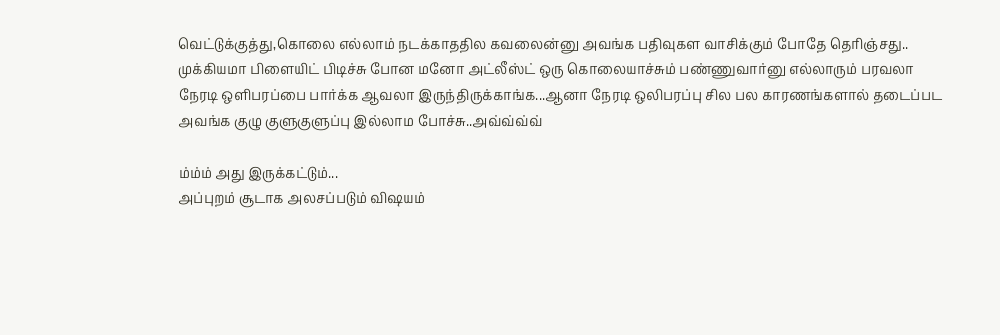வெட்டுக்குத்து,கொலை எல்லாம் நடக்காததில கவலைன்னு அவங்க பதிவுகள வாசிக்கும் போதே தெரிஞ்சது..
முக்கியமா பிளையிட் பிடிச்சு போன மனோ அட்லீஸ்ட் ஒரு கொலையாச்சும் பண்ணுவார்னு எல்லாரும் பரவலா
நேரடி ஒளிபரப்பை பார்க்க ஆவலா இருந்திருக்காங்க...ஆனா நேரடி ஒலிபரப்பு சில பல காரணங்களால் தடைப்பட
அவங்க குழு குளுகுளுப்பு இல்லாம போச்சு..அவ்வ்வ்வ்

ம்ம்ம் அது இருக்கட்டும்...
அப்புறம் சூடாக அலசப்படும் விஷயம்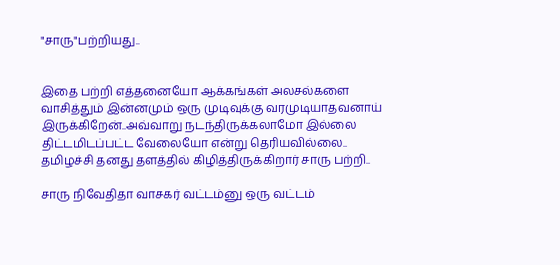"சாரு"பற்றியது..


இதை பற்றி எத்தனையோ ஆக்கங்கள் அலசல்களை வாசித்தும் இன்னமும் ஒரு முடிவுக்கு வரமுடியாதவனாய்
இருக்கிறேன்..அவ்வாறு நடந்திருக்கலாமோ இல்லை திட்டமிடப்பட்ட வேலையோ என்று தெரியவில்லை..
தமிழச்சி தனது தளத்தில் கிழித்திருக்கிறார் சாரு பற்றி..

சாரு நிவேதிதா வாசகர் வட்டம்னு ஒரு வட்டம்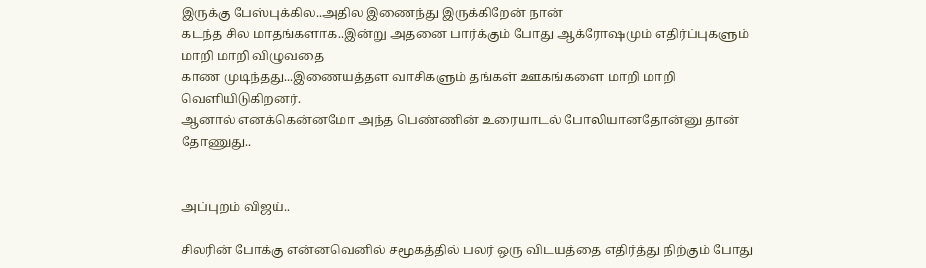இருக்கு பேஸ்புக்கில..அதில இணைந்து இருக்கிறேன் நான்
கடந்த சில மாதங்களாக..இன்று அதனை பார்க்கும் போது ஆக்ரோஷமும் எதிர்ப்புகளும் மாறி மாறி விழுவதை
காண முடிந்தது...இணையத்தள வாசிகளும் தங்கள் ஊகங்களை மாறி மாறி வெளியிடுகிறனர்.
ஆனால் எனக்கென்னமோ அந்த பெண்ணின் உரையாடல் போலியானதோன்னு தான் தோணுது..


அப்புறம் விஜய்..

சிலரின் போக்கு என்னவெனில் சமூகத்தில் பலர் ஒரு விடயத்தை எதிர்த்து நிற்கும் போது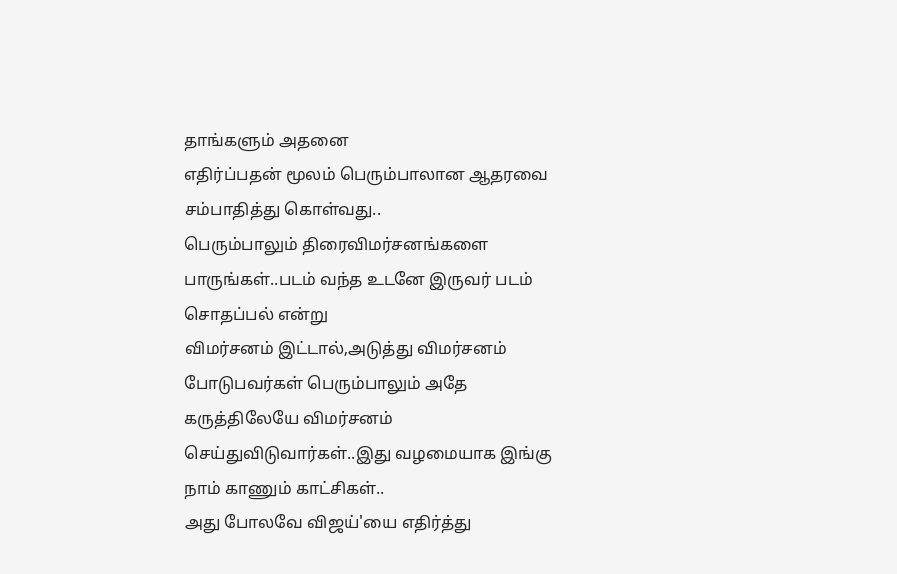தாங்களும் அதனை
எதிர்ப்பதன் மூலம் பெரும்பாலான ஆதரவை சம்பாதித்து கொள்வது..
பெரும்பாலும் திரைவிமர்சனங்களை பாருங்கள்..படம் வந்த உடனே இருவர் படம் சொதப்பல் என்று
விமர்சனம் இட்டால்,அடுத்து விமர்சனம் போடுபவர்கள் பெரும்பாலும் அதே கருத்திலேயே விமர்சனம்
செய்துவிடுவார்கள்..இது வழமையாக இங்கு நாம் காணும் காட்சிகள்..
அது போலவே விஜய்'யை எதிர்த்து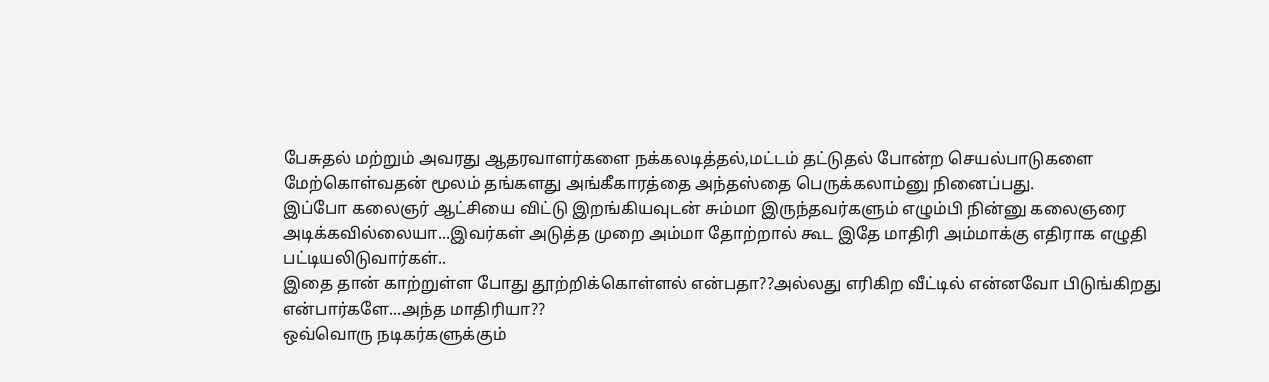பேசுதல் மற்றும் அவரது ஆதரவாளர்களை நக்கலடித்தல்,மட்டம் தட்டுதல் போன்ற செயல்பாடுகளை
மேற்கொள்வதன் மூலம் தங்களது அங்கீகாரத்தை அந்தஸ்தை பெருக்கலாம்னு நினைப்பது.
இப்போ கலைஞர் ஆட்சியை விட்டு இறங்கியவுடன் சும்மா இருந்தவர்களும் எழும்பி நின்னு கலைஞரை
அடிக்கவில்லையா...இவர்கள் அடுத்த முறை அம்மா தோற்றால் கூட இதே மாதிரி அம்மாக்கு எதிராக எழுதி
பட்டியலிடுவார்கள்..
இதை தான் காற்றுள்ள போது தூற்றிக்கொள்ளல் என்பதா??அல்லது எரிகிற வீட்டில் என்னவோ பிடுங்கிறது
என்பார்களே...அந்த மாதிரியா??
ஒவ்வொரு நடிகர்களுக்கும்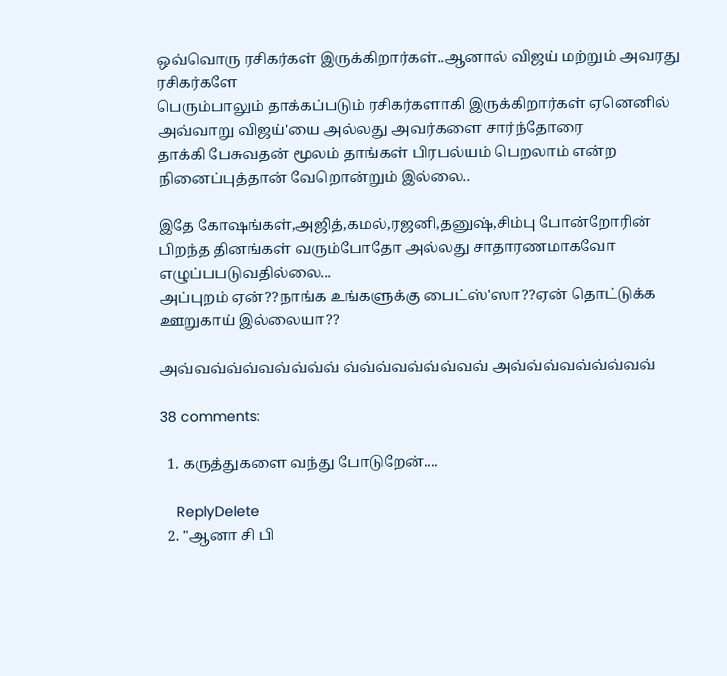ஒவ்வொரு ரசிகர்கள் இருக்கிறார்கள்..ஆனால் விஜய் மற்றும் அவரது ரசிகர்களே
பெரும்பாலும் தாக்கப்படும் ரசிகர்களாகி இருக்கிறார்கள் ஏனெனில் அவ்வாறு விஜய்'யை அல்லது அவர்களை சார்ந்தோரை
தாக்கி பேசுவதன் மூலம் தாங்கள் பிரபல்யம் பெறலாம் என்ற நினைப்புத்தான் வேறொன்றும் இல்லை..

இதே கோஷங்கள்,அஜித்,கமல்,ரஜனி,தனுஷ்,சிம்பு போன்றோரின் பிறந்த தினங்கள் வரும்போதோ அல்லது சாதாரணமாகவோ
எழுப்பபடுவதில்லை...
அப்புறம் ஏன்??நாங்க உங்களுக்கு பைட்ஸ்'ஸா??ஏன் தொட்டுக்க ஊறுகாய் இல்லையா??

அவ்வவ்வ்வ்வவ்வ்வ்வ் வ்வ்வ்வவ்வ்வ்வவ் அவ்வ்வ்வவ்வ்வ்வவ்

38 comments:

  1. கருத்துகளை வந்து போடுறேன்....

    ReplyDelete
  2. "ஆனா சி பி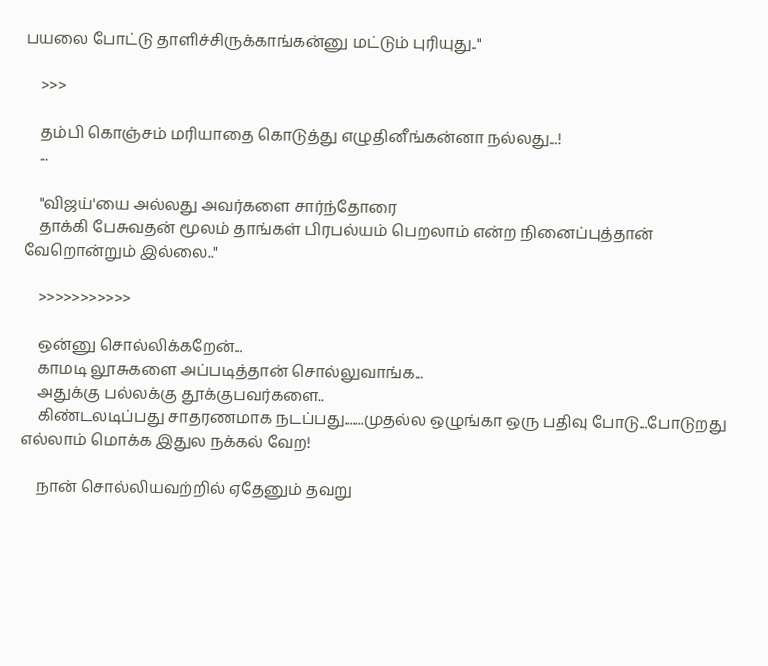பயலை போட்டு தாளிச்சிருக்காங்கன்னு மட்டும் புரியுது.."

    >>>

    தம்பி கொஞ்சம் மரியாதை கொடுத்து எழுதினீங்கன்னா நல்லது...!
    ...

    "விஜய்'யை அல்லது அவர்களை சார்ந்தோரை
    தாக்கி பேசுவதன் மூலம் தாங்கள் பிரபல்யம் பெறலாம் என்ற நினைப்புத்தான் வேறொன்றும் இல்லை.."

    >>>>>>>>>>>

    ஒன்னு சொல்லிக்கறேன்...
    காமடி லூசுகளை அப்படித்தான் சொல்லுவாங்க...
    அதுக்கு பல்லக்கு தூக்குபவர்களை..
    கிண்டலடிப்பது சாதரணமாக நடப்பது.......முதல்ல ஒழுங்கா ஒரு பதிவு போடு...போடுறது எல்லாம் மொக்க இதுல நக்கல் வேற!

    நான் சொல்லியவற்றில் ஏதேனும் தவறு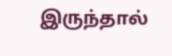இருந்தால்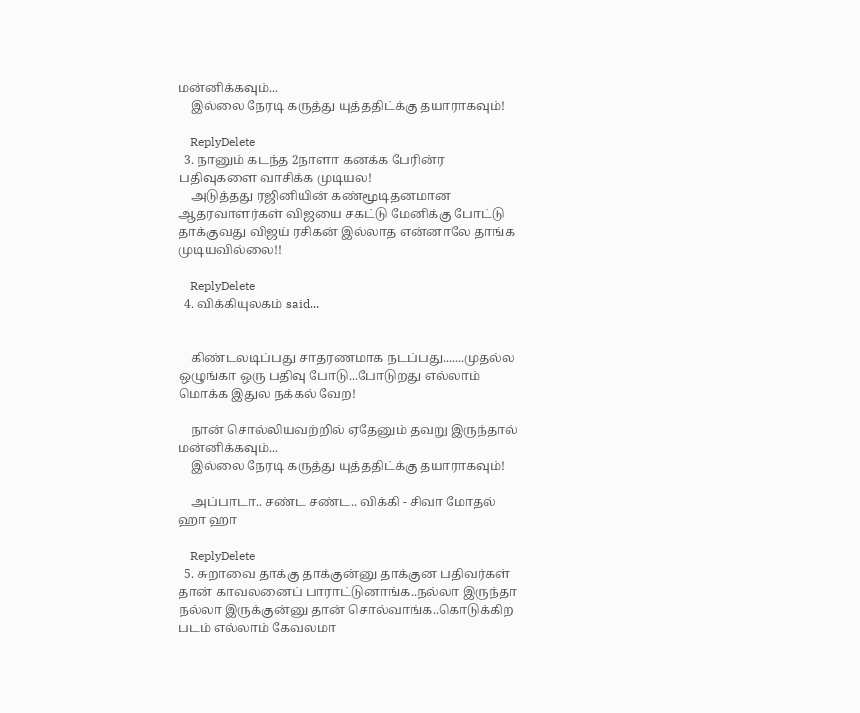மன்னிக்கவும்...
    இல்லை நேரடி கருத்து யுத்ததிட்க்கு தயாராகவும்!

    ReplyDelete
  3. நானும் கடந்த 2நாளா கனக்க பேரின்ர பதிவுகளை வாசிக்க முடியல!
    அடுத்தது ரஜினியின் கண்மூடிதனமான ஆதரவாளர்கள் விஜயை சகட்டு மேனிக்கு போட்டு தாக்குவது விஜய் ரசிகன் இல்லாத என்னாலே தாங்க முடியவில்லை!!

    ReplyDelete
  4. விக்கியுலகம் said...


    கிண்டலடிப்பது சாதரணமாக நடப்பது.......முதல்ல ஒழுங்கா ஒரு பதிவு போடு...போடுறது எல்லாம் மொக்க இதுல நக்கல் வேற!

    நான் சொல்லியவற்றில் ஏதேனும் தவறு இருந்தால் மன்னிக்கவும்...
    இல்லை நேரடி கருத்து யுத்ததிட்க்கு தயாராகவும்!

    அப்பாடா.. சண்ட சண்ட.. விக்கி - சிவா மோதல் ஹா ஹா

    ReplyDelete
  5. சுறாவை தாக்கு தாக்குன்னு தாக்குன பதிவர்கள் தான் காவலனைப் பாராட்டுனாங்க..நல்லா இருந்தா நல்லா இருக்குன்னு தான் சொல்வாங்க..கொடுக்கிற படம் எல்லாம் கேவலமா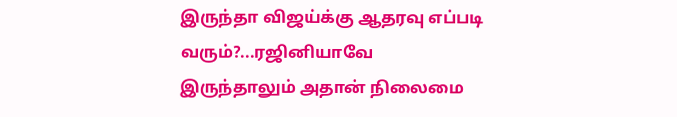இருந்தா விஜய்க்கு ஆதரவு எப்படி வரும்?...ரஜினியாவே இருந்தாலும் அதான் நிலைமை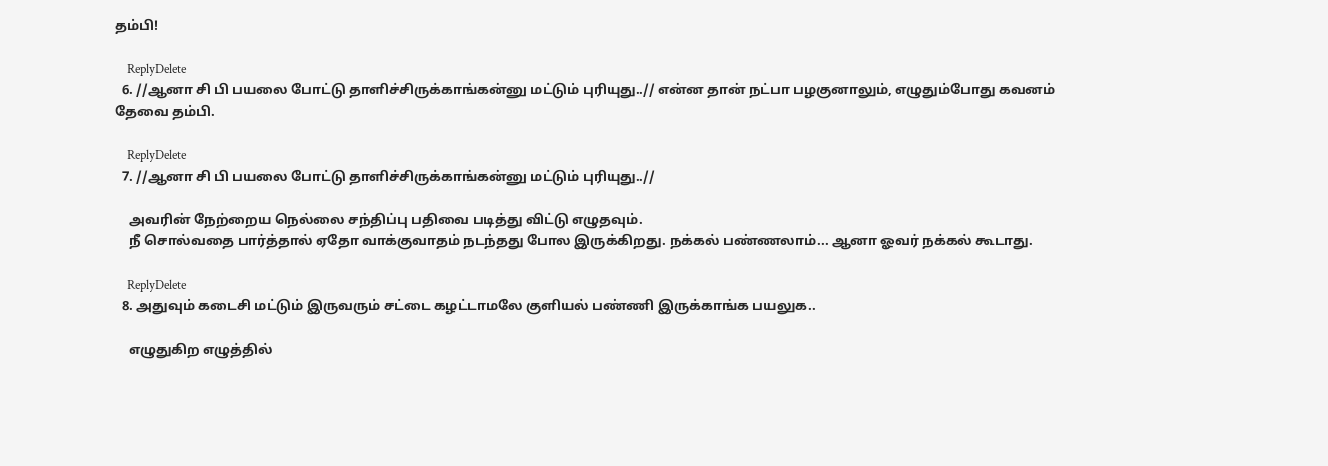தம்பி!

    ReplyDelete
  6. //ஆனா சி பி பயலை போட்டு தாளிச்சிருக்காங்கன்னு மட்டும் புரியுது..// என்ன தான் நட்பா பழகுனாலும், எழுதும்போது கவனம் தேவை தம்பி.

    ReplyDelete
  7. //ஆனா சி பி பயலை போட்டு தாளிச்சிருக்காங்கன்னு மட்டும் புரியுது..//

    அவரின் நேற்றைய நெல்லை சந்திப்பு பதிவை படித்து விட்டு எழுதவும்.
    நீ சொல்வதை பார்த்தால் ஏதோ வாக்குவாதம் நடந்தது போல இருக்கிறது. நக்கல் பண்ணலாம்... ஆனா ஓவர் நக்கல் கூடாது.

    ReplyDelete
  8. அதுவும் கடைசி மட்டும் இருவரும் சட்டை கழட்டாமலே குளியல் பண்ணி இருக்காங்க பயலுக..

    எழுதுகிற எழுத்தில்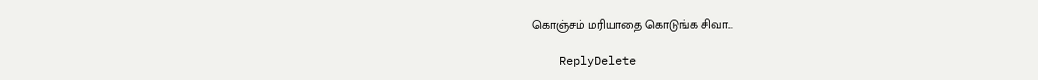கொஞ்சம் மரியாதை கொடுங்க சிவா...

    ReplyDelete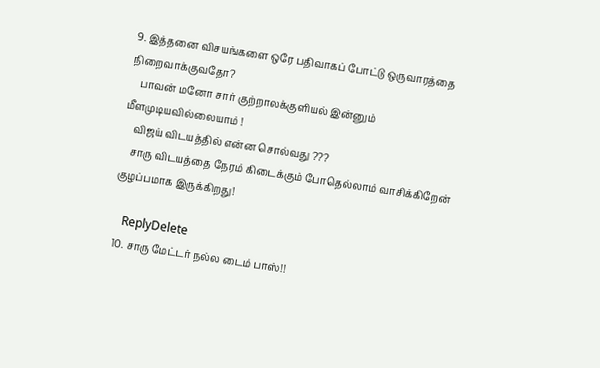9. இத்தனை விசயங்களை ஒரே பதிவாகப் போட்டு ஒருவாரத்தை நிறைவாக்குவதோ?
    பாவன் மனோ சார் குற்றாலக்குளியல் இன்னும் மீளமுடியவில்லையாம் !
    விஜய் விடயத்தில் என்ன சொல்வது ???
    சாரு விடயத்தை நேரம் கிடைக்கும் போதெல்லாம் வாசிக்கிறேன் குழப்பமாக இருக்கிறது!

    ReplyDelete
  10. சாரு மேட்டர் நல்ல டைம் பாஸ்!!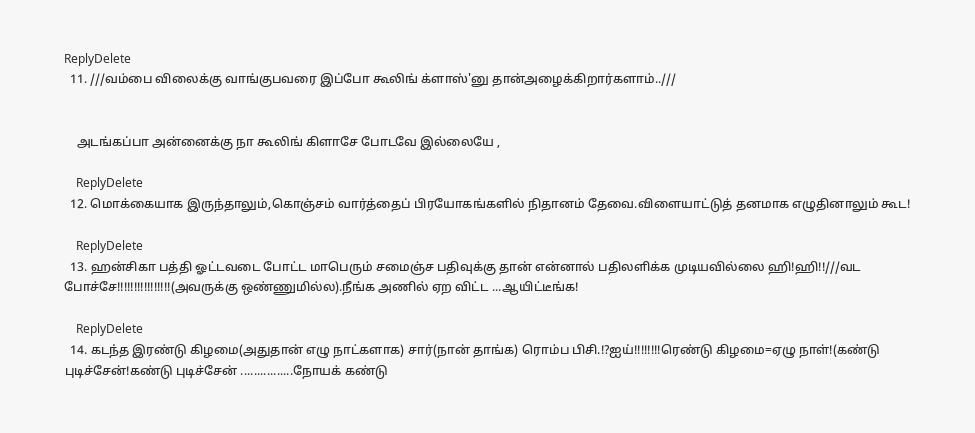ReplyDelete
  11. ///வம்பை விலைக்கு வாங்குபவரை இப்போ கூலிங் க்ளாஸ்'னு தான்அழைக்கிறார்களாம்..///


    அடங்கப்பா அன்னைக்கு நா கூலிங் கிளாசே போடவே இல்லையே ,

    ReplyDelete
  12. மொக்கையாக இருந்தாலும்,கொஞ்சம் வார்த்தைப் பிரயோகங்களில் நிதானம் தேவை.விளையாட்டுத் தனமாக எழுதினாலும் கூட!

    ReplyDelete
  13. ஹன்சிகா பத்தி ஓட்டவடை போட்ட மாபெரும் சமைஞ்ச பதிவுக்கு தான் என்னால் பதிலளிக்க முடியவில்லை ஹி!ஹி!!///வட போச்சே!!!!!!!!!!!!!!!!(அவருக்கு ஒண்ணுமில்ல).நீங்க அணில் ஏற விட்ட ...ஆயிட்டீங்க!

    ReplyDelete
  14. கடந்த இரண்டு கிழமை(அதுதான் எழு நாட்களாக) சார்(நான் தாங்க) ரொம்ப பிசி.!?ஐய்!!!!!!!!ரெண்டு கிழமை=ஏழு நாள்!(கண்டு புடிச்சேன்!கண்டு புடிச்சேன் ................நோயக் கண்டு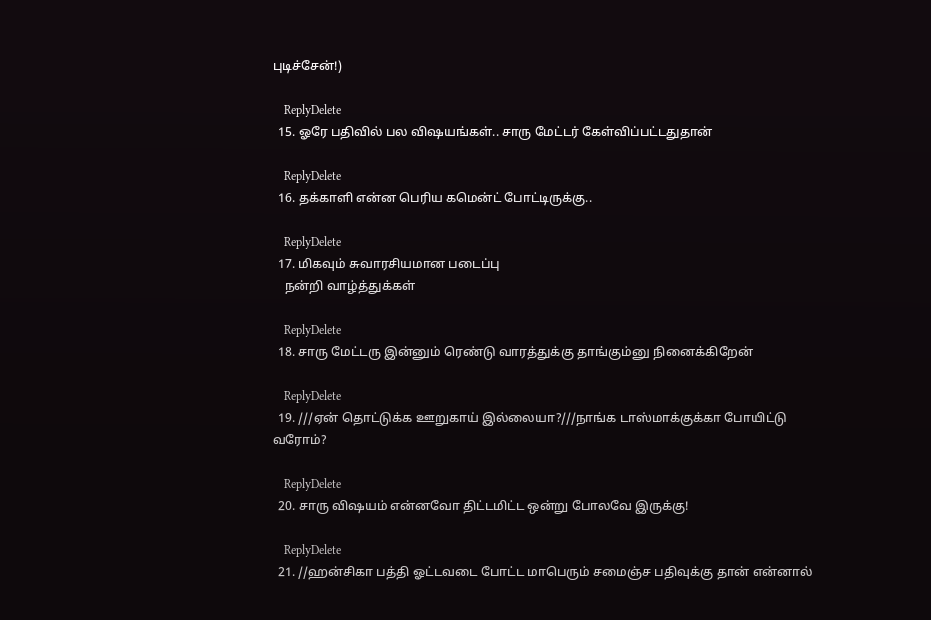புடிச்சேன்!)

    ReplyDelete
  15. ஓரே பதிவில் பல விஷயங்கள்.. சாரு மேட்டர் கேள்விப்பட்டதுதான்

    ReplyDelete
  16. தக்காளி என்ன பெரிய கமென்ட் போட்டிருக்கு..

    ReplyDelete
  17. மிகவும் சுவாரசியமான படைப்பு
    நன்றி வாழ்த்துக்கள்

    ReplyDelete
  18. சாரு மேட்டரு இன்னும் ரெண்டு வாரத்துக்கு தாங்கும்னு நினைக்கிறேன்

    ReplyDelete
  19. ///ஏன் தொட்டுக்க ஊறுகாய் இல்லையா?///நாங்க டாஸ்மாக்குக்கா போயிட்டு வரோம்?

    ReplyDelete
  20. சாரு விஷயம் என்னவோ திட்டமிட்ட ஒன்று போலவே இருக்கு!

    ReplyDelete
  21. //ஹன்சிகா பத்தி ஓட்டவடை போட்ட மாபெரும் சமைஞ்ச பதிவுக்கு தான் என்னால்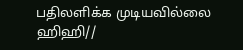பதிலளிக்க முடியவில்லை ஹிஹி//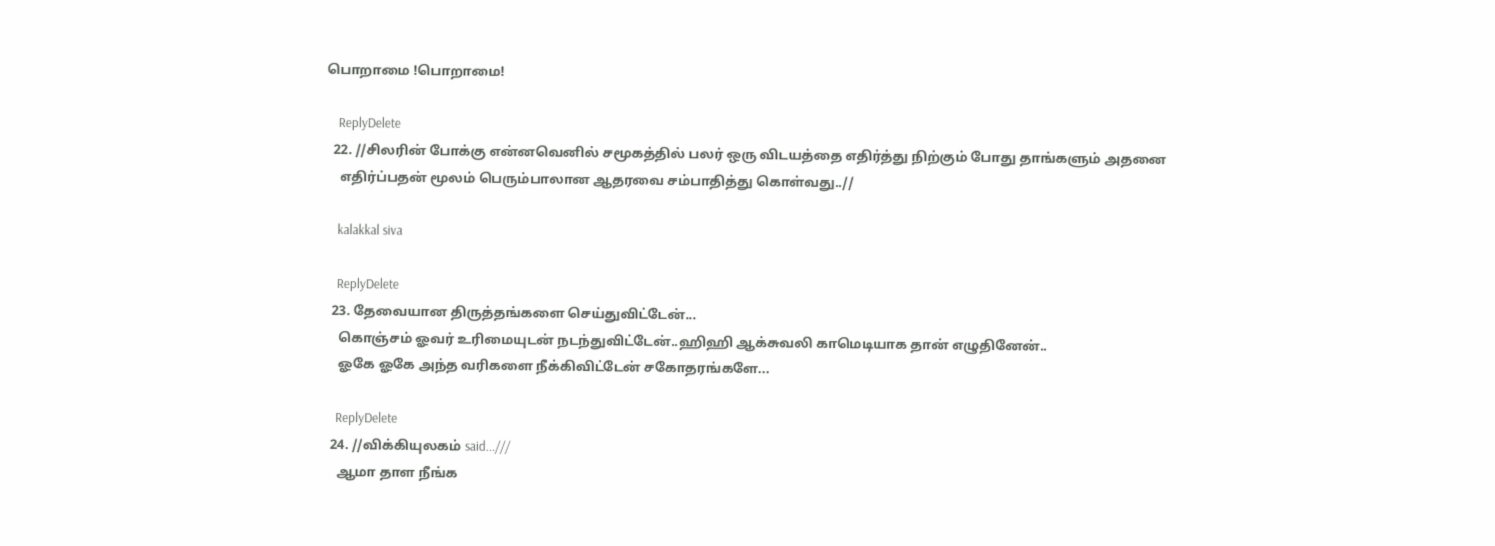பொறாமை !பொறாமை!

    ReplyDelete
  22. //சிலரின் போக்கு என்னவெனில் சமூகத்தில் பலர் ஒரு விடயத்தை எதிர்த்து நிற்கும் போது தாங்களும் அதனை
    எதிர்ப்பதன் மூலம் பெரும்பாலான ஆதரவை சம்பாதித்து கொள்வது..//

    kalakkal siva

    ReplyDelete
  23. தேவையான திருத்தங்களை செய்துவிட்டேன்...
    கொஞ்சம் ஓவர் உரிமையுடன் நடந்துவிட்டேன்..ஹிஹி ஆக்சுவலி காமெடியாக தான் எழுதினேன்..
    ஓகே ஓகே அந்த வரிகளை நீக்கிவிட்டேன் சகோதரங்களே...

    ReplyDelete
  24. //விக்கியுலகம் said...///
    ஆமா தாள நீங்க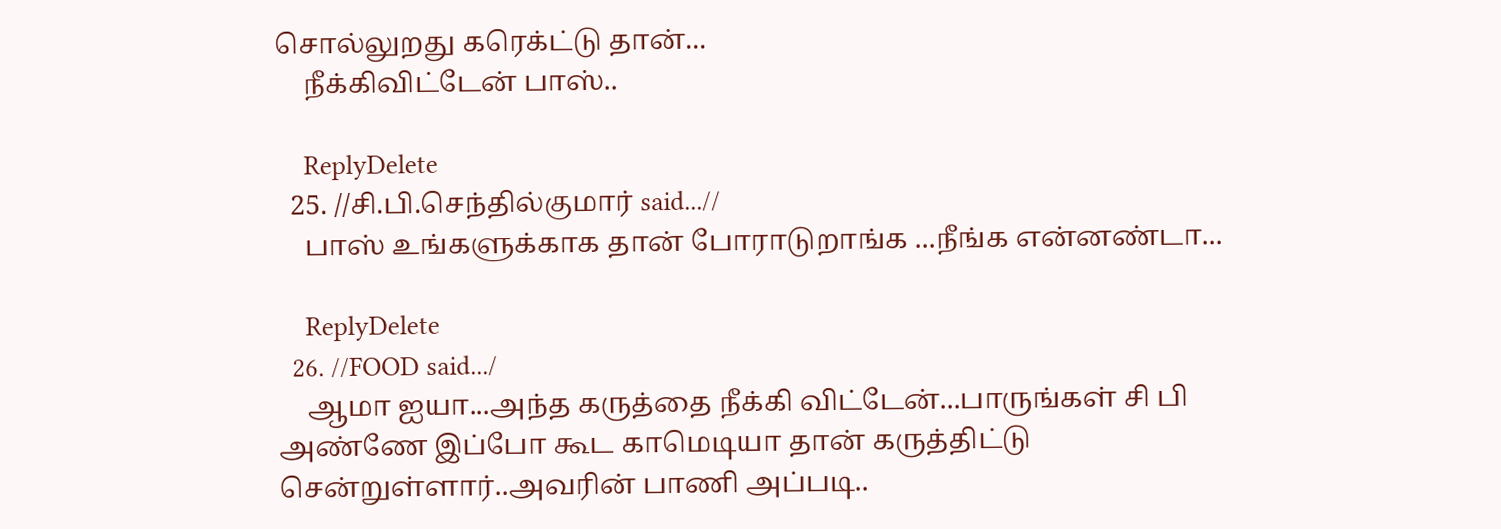சொல்லுறது கரெக்ட்டு தான்...
    நீக்கிவிட்டேன் பாஸ்..

    ReplyDelete
  25. //சி.பி.செந்தில்குமார் said...//
    பாஸ் உங்களுக்காக தான் போராடுறாங்க ...நீங்க என்னண்டா...

    ReplyDelete
  26. //FOOD said.../
    ஆமா ஐயா...அந்த கருத்தை நீக்கி விட்டேன்...பாருங்கள் சி பி அண்ணே இப்போ கூட காமெடியா தான் கருத்திட்டு சென்றுள்ளார்..அவரின் பாணி அப்படி..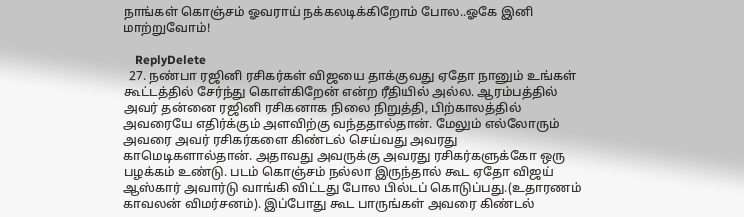நாங்கள் கொஞ்சம் ஓவராய் நக்கலடிக்கிறோம் போல..ஓகே இனி மாற்றுவோம்!

    ReplyDelete
  27. நண்பா ரஜினி ரசிகர்கள் விஜயை தாக்குவது ஏதோ நானும் உங்கள் கூட்டத்தில் சேர்ந்து கொள்கிறேன் என்ற ரீதியில் அல்ல. ஆரம்பத்தில் அவர் தன்னை ரஜினி ரசிகனாக நிலை நிறுத்தி, பிற்காலத்தில் அவரையே எதிர்க்கும் அளவிற்கு வந்ததால்தான். மேலும் எல்லோரும் அவரை அவர் ரசிகர்களை கிண்டல் செய்வது அவரது காமெடிகளால்தான். அதாவது அவருக்கு அவரது ரசிகர்களுக்கோ ஒரு பழக்கம் உண்டு. படம் கொஞ்சம் நல்லா இருந்தால் கூட ஏதோ விஜய் ஆஸ்கார் அவார்டு வாங்கி விட்டது போல பில்டப் கொடுப்பது.(உதாரணம் காவலன் விமர்சனம்). இப்போது கூட பாருங்கள் அவரை கிண்டல்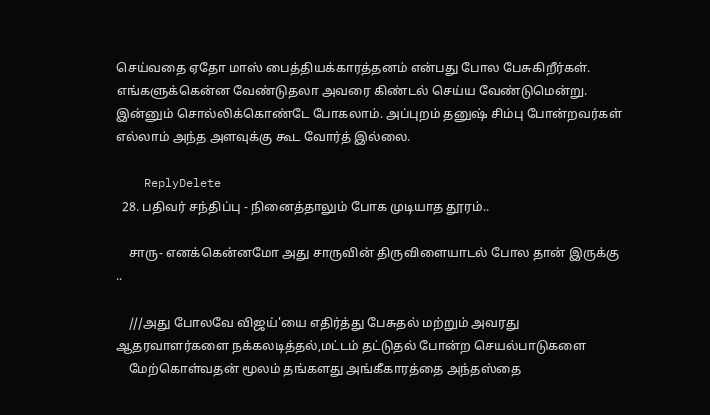செய்வதை ஏதோ மாஸ் பைத்தியக்காரத்தனம் என்பது போல பேசுகிறீர்கள். எங்களுக்கென்ன வேண்டுதலா அவரை கிண்டல் செய்ய வேண்டுமென்று. இன்னும் சொல்லிக்கொண்டே போகலாம். அப்புறம் தனுஷ் சிம்பு போன்றவர்கள் எல்லாம் அந்த அளவுக்கு கூட வோர்த் இல்லை.

    ReplyDelete
  28. பதிவர் சந்திப்பு - நினைத்தாலும் போக முடியாத தூரம்..

    சாரு- எனக்கென்னமோ அது சாருவின் திருவிளையாடல் போல தான் இருக்கு ..

    ///அது போலவே விஜய்'யை எதிர்த்து பேசுதல் மற்றும் அவரது ஆதரவாளர்களை நக்கலடித்தல்,மட்டம் தட்டுதல் போன்ற செயல்பாடுகளை
    மேற்கொள்வதன் மூலம் தங்களது அங்கீகாரத்தை அந்தஸ்தை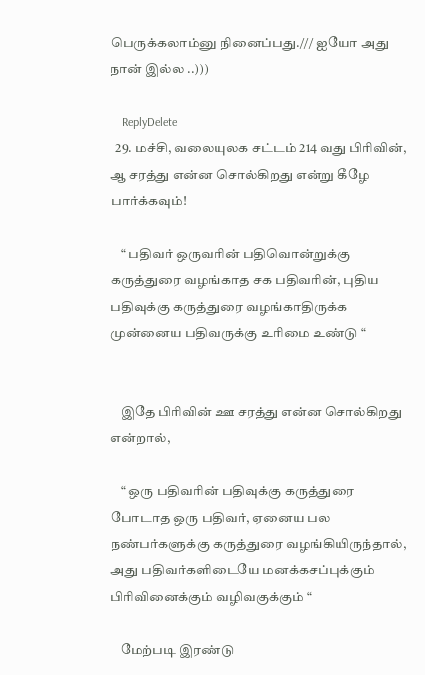பெருக்கலாம்னு நினைப்பது./// ஐயோ அது நான் இல்ல ..)))

    ReplyDelete
  29. மச்சி, வலையுலக சட்டம் 214 வது பிரிவின், ஆ சரத்து என்ன சொல்கிறது என்று கீழே பார்க்கவும்!

    “ பதிவர் ஒருவரின் பதிவொன்றுக்கு கருத்துரை வழங்காத சக பதிவரின், புதிய பதிவுக்கு கருத்துரை வழங்காதிருக்க முன்னைய பதிவருக்கு உரிமை உண்டு “


    இதே பிரிவின் ஊ சரத்து என்ன சொல்கிறது என்றால்,

    “ ஒரு பதிவரின் பதிவுக்கு கருத்துரை போடாத ஒரு பதிவர், ஏனைய பல நண்பர்களுக்கு கருத்துரை வழங்கியிருந்தால், அது பதிவர்களிடையே மனக்கசப்புக்கும் பிரிவினைக்கும் வழிவகுக்கும் “

    மேற்படி இரண்டு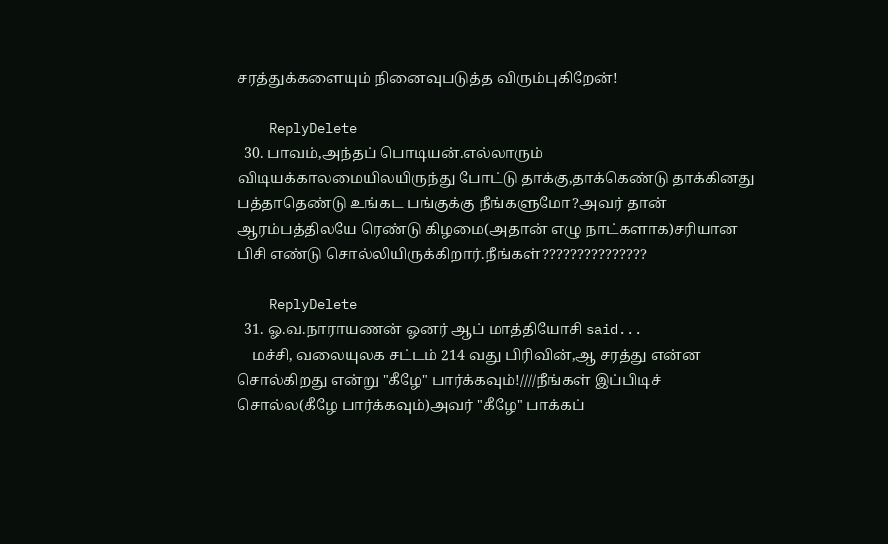சரத்துக்களையும் நினைவுபடுத்த விரும்புகிறேன்!

    ReplyDelete
  30. பாவம்,அந்தப் பொடியன்.எல்லாரும் விடியக்காலமையிலயிருந்து போட்டு தாக்கு,தாக்கெண்டு தாக்கினது பத்தாதெண்டு உங்கட பங்குக்கு நீங்களுமோ?அவர் தான் ஆரம்பத்திலயே ரெண்டு கிழமை(அதான் எழு நாட்களாக)சரியான பிசி எண்டு சொல்லியிருக்கிறார்.நீங்கள்???????????????

    ReplyDelete
  31. ஓ.வ.நாராயணன் ஓனர் ஆப் மாத்தியோசி said...
    மச்சி, வலையுலக சட்டம் 214 வது பிரிவின்,ஆ சரத்து என்ன சொல்கிறது என்று "கீழே" பார்க்கவும்!////நீங்கள் இப்பிடிச் சொல்ல(கீழே பார்க்கவும்)அவர் "கீழே" பாக்கப்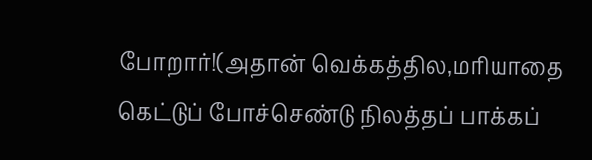போறார்!(அதான் வெக்கத்தில,மரியாதை கெட்டுப் போச்செண்டு நிலத்தப் பாக்கப்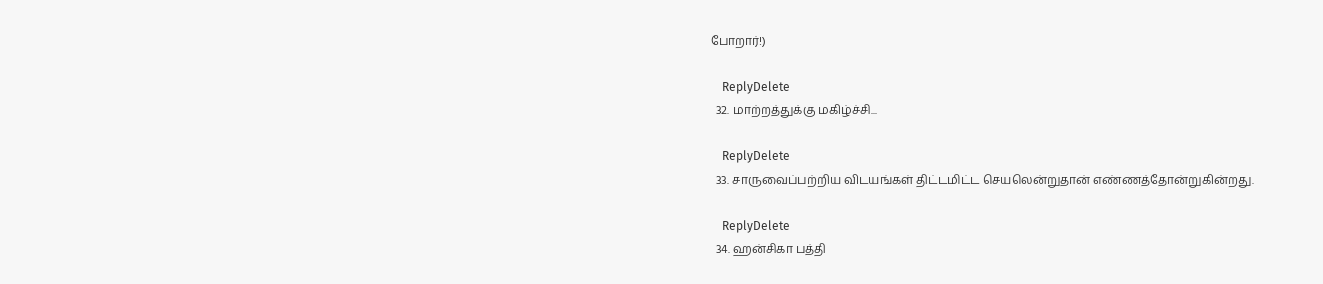போறார்!)

    ReplyDelete
  32. மாற்றத்துக்கு மகிழ்ச்சி...

    ReplyDelete
  33. சாருவைப்பற்றிய விடயங்கள் திட்டமிட்ட செயலென்றுதான் எண்ணத்தோன்றுகின்றது.

    ReplyDelete
  34. ஹன்சிகா பத்தி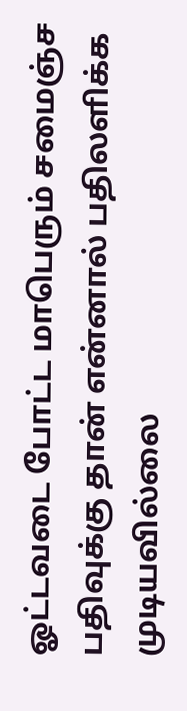ஓட்டவடை போட்ட மாபெரும் சமைஞ்ச பதிவுக்கு தான் என்னால் பதிலளிக்க முடியவில்லை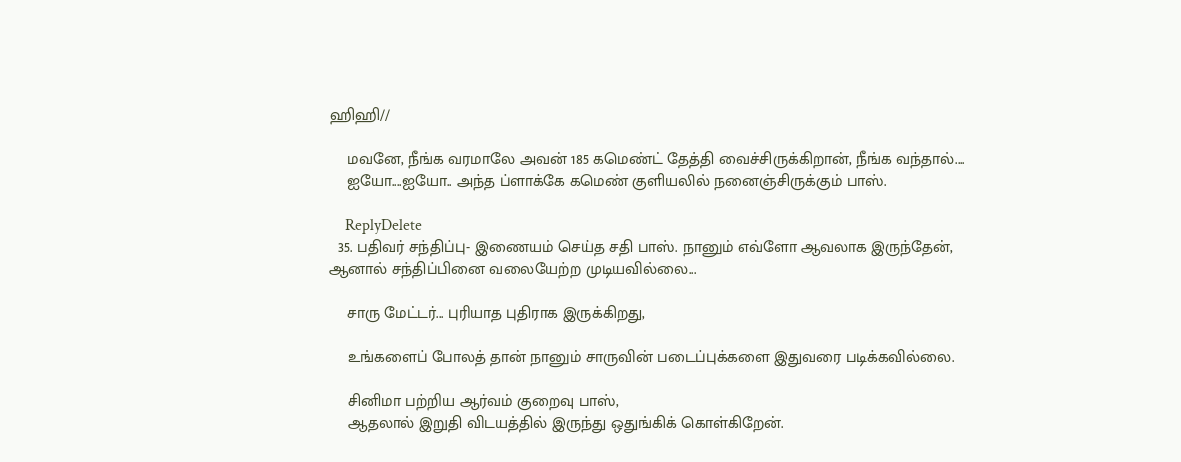ஹிஹி//

    மவனே, நீங்க வரமாலே அவன் 185 கமெண்ட் தேத்தி வைச்சிருக்கிறான், நீங்க வந்தால்....
    ஐயோ....ஐயோ.. அந்த ப்ளாக்கே கமெண் குளியலில் நனைஞ்சிருக்கும் பாஸ்.

    ReplyDelete
  35. பதிவர் சந்திப்பு- இணையம் செய்த சதி பாஸ். நானும் எவ்ளோ ஆவலாக இருந்தேன், ஆனால் சந்திப்பினை வலையேற்ற முடியவில்லை...

    சாரு மேட்டர்... புரியாத புதிராக இருக்கிறது,

    உங்களைப் போலத் தான் நானும் சாருவின் படைப்புக்களை இதுவரை படிக்கவில்லை.

    சினிமா பற்றிய ஆர்வம் குறைவு பாஸ்,
    ஆதலால் இறுதி விடயத்தில் இருந்து ஒதுங்கிக் கொள்கிறேன்.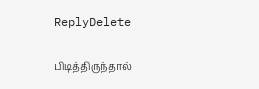ReplyDelete

பிடித்திருந்தால்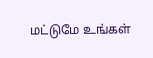மட்டுமே உங்கள்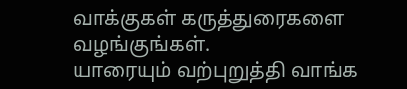வாக்குகள் கருத்துரைகளை வழங்குங்கள்.
யாரையும் வற்புறுத்தி வாங்க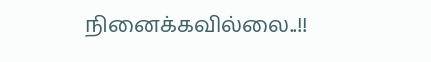நினைக்கவில்லை..!!